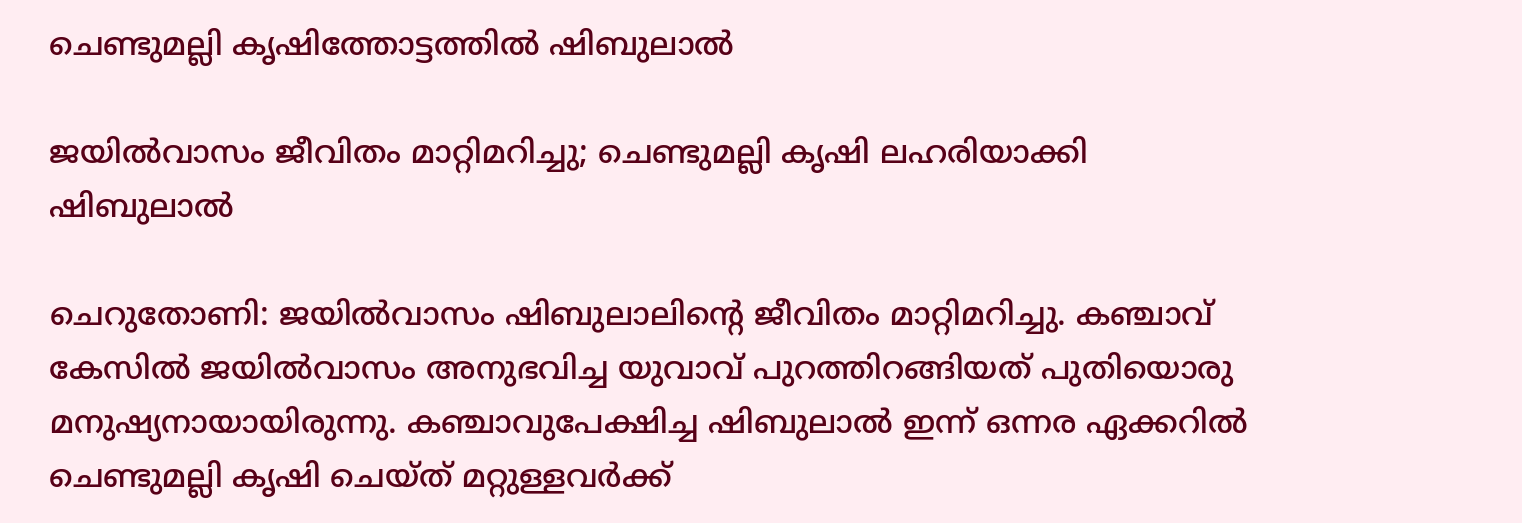ചെണ്ടുമല്ലി കൃഷിത്തോട്ടത്തിൽ ഷിബുലാൽ

ജയിൽവാസം ജീവിതം മാറ്റിമറിച്ചു; ചെണ്ടുമല്ലി കൃഷി ലഹരിയാക്കി ഷിബുലാൽ

ചെറുതോണി: ജയിൽവാസം ഷിബുലാലിന്റെ ജീവിതം മാറ്റിമറിച്ചു. കഞ്ചാവ് കേസിൽ ജയിൽവാസം അനുഭവിച്ച യുവാവ് പുറത്തിറങ്ങിയത് പുതിയൊരു മനുഷ്യനായായിരുന്നു. കഞ്ചാവുപേക്ഷിച്ച ഷിബുലാൽ ഇന്ന് ഒന്നര ഏക്കറിൽ ചെണ്ടുമല്ലി കൃഷി ചെയ്ത് മറ്റുള്ളവർക്ക്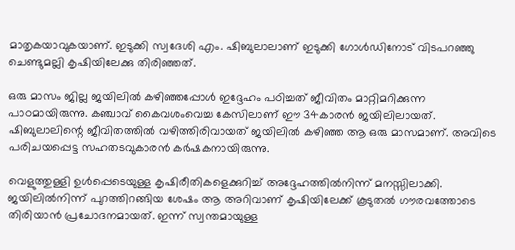മാതൃകയാവുകയാണ്. ഇടുക്കി സ്വദേശി എം. ഷിബുലാലാണ് ഇടുക്കി ഗോൾഡിനോട് വിടപറഞ്ഞു ചെണ്ടുമല്ലി കൃഷിയിലേക്കു തിരിഞ്ഞത്.

ഒരു മാസം ജില്ല ജയിലിൽ കഴിഞ്ഞപ്പോൾ ഇദ്ദേഹം പഠിച്ചത് ജീവിതം മാറ്റിമറിക്കുന്ന പാഠമായിരുന്നു. കഞ്ചാവ് കൈവശംവെച്ച കേസിലാണ് ഈ 34കാരൻ ജയിലിലായത്. ഷിബുലാലിന്റെ ജീവിതത്തിൽ വഴിത്തിരിവായത് ജയിലിൽ കഴിഞ്ഞ ആ ഒരു മാസമാണ്. അവിടെ പരിചയപ്പെട്ട സഹതടവുകാരൻ കർഷകനായിരുന്നു.

വെളുത്തുള്ളി ഉൾപ്പെടെയുള്ള കൃഷിരീതികളെക്കുറിച്ച് അദ്ദേഹത്തിൽനിന്ന് മനസ്സിലാക്കി. ജയിലിൽനിന്ന് പുറത്തിറങ്ങിയ ശേഷം ആ അറിവാണ് കൃഷിയിലേക്ക് കൂടുതൽ ഗൗരവത്തോടെ തിരിയാൻ പ്രചോദനമായത്. ഇന്ന് സ്വന്തമായുള്ള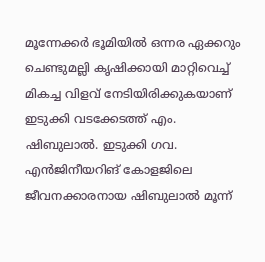മൂന്നേക്കർ ഭൂമിയിൽ ഒന്നര ഏക്കറും ചെണ്ടുമല്ലി കൃഷിക്കായി മാറ്റിവെച്ച് മികച്ച വിളവ് നേടിയിരിക്കുകയാണ് ഇടുക്കി വടക്കേടത്ത് എം. ഷിബുലാൽ. ഇടുക്കി ഗവ. എൻജിനീയറിങ് കോളജിലെ ജീവനക്കാരനായ ഷിബുലാൽ മൂന്ന്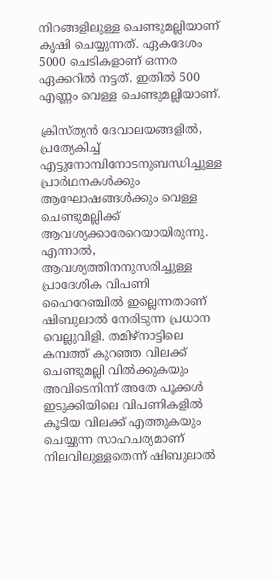നിറങ്ങളിലുള്ള ചെണ്ടുമല്ലിയാണ് കൃഷി ചെയ്യുന്നത്. ഏകദേശം 5000 ചെടികളാണ് ഒന്നര ഏക്കറിൽ നട്ടത്. ഇതിൽ 500 എണ്ണം വെള്ള ചെണ്ടുമല്ലിയാണ്.

ക്രിസ്ത്യൻ ദേവാലയങ്ങളിൽ, പ്രത്യേകിച്ച് എട്ടുനോമ്പിനോടനുബന്ധിച്ചുള്ള പ്രാർഥനകൾക്കും ആഘോഷങ്ങൾക്കും വെള്ള ചെണ്ടുമല്ലിക്ക് ആവശ്യക്കാരേറെയായിരുന്നു. എന്നാൽ, ആവശ്യത്തിനനുസരിച്ചുള്ള പ്രാദേശിക വിപണി ഹൈറേഞ്ചിൽ ഇല്ലെന്നതാണ് ഷിബുലാൽ നേരിടുന്ന പ്രധാന വെല്ലുവിളി. തമിഴ്നാട്ടിലെ കമ്പത്ത് കുറഞ്ഞ വിലക്ക് ചെണ്ടുമല്ലി വിൽക്കുകയും അവിടെനിന്ന് അതേ പൂക്കൾ ഇടുക്കിയിലെ വിപണികളിൽ കൂടിയ വിലക്ക് എത്തുകയും ചെയ്യുന്ന സാഹചര്യമാണ് നിലവിലുള്ളതെന്ന് ഷിബുലാൽ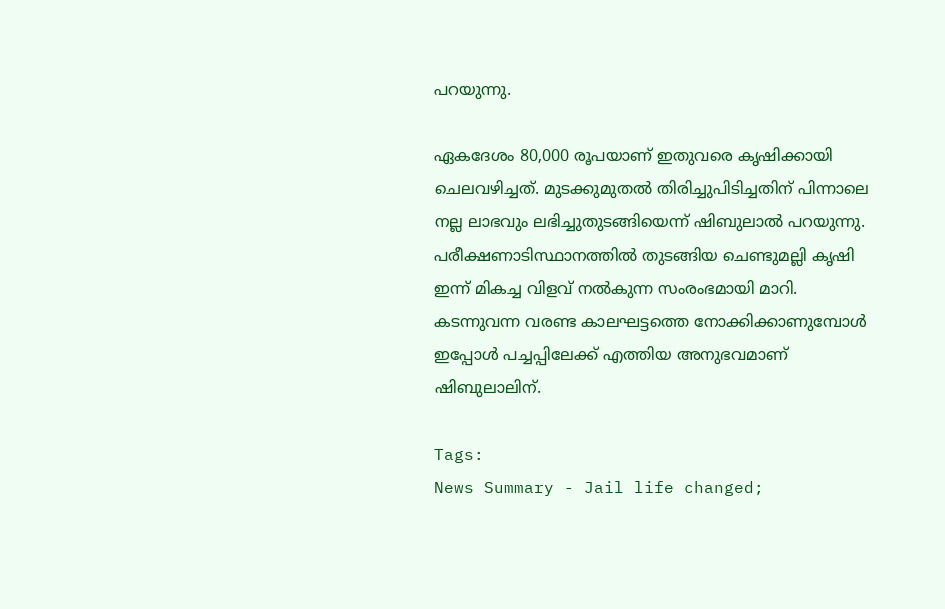പറയുന്നു.

ഏകദേശം 80,000 രൂപയാണ് ഇതുവരെ കൃഷിക്കായി ചെലവഴിച്ചത്. മുടക്കുമുതൽ തിരിച്ചുപിടിച്ചതിന് പിന്നാലെ നല്ല ലാഭവും ലഭിച്ചുതുടങ്ങിയെന്ന് ഷിബുലാൽ പറയുന്നു. പരീക്ഷണാടിസ്ഥാനത്തിൽ തുടങ്ങിയ ചെണ്ടുമല്ലി കൃഷി ഇന്ന് മികച്ച വിളവ് നൽകുന്ന സംരംഭമായി മാറി. കടന്നുവന്ന വരണ്ട കാലഘട്ടത്തെ നോക്കിക്കാണുമ്പോൾ ഇപ്പോൾ പച്ചപ്പിലേക്ക് എത്തിയ അനുഭവമാണ് ഷിബുലാലിന്.

Tags:
News Summary - Jail life changed;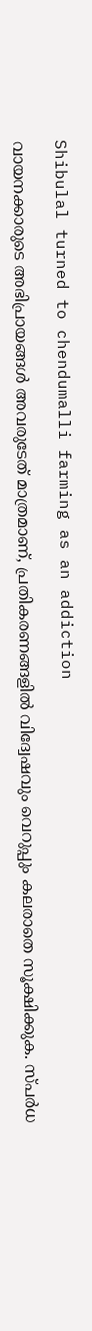Shibulal turned to chendumalli farming as an addiction

വായനക്കാരുടെ അഭിപ്രായങ്ങള്‍ അവരുടേത് മാത്രമാണ്, പ്രതികരണങ്ങളിൽ വിദ്വേഷവും വെറുപ്പും കലരാതെ സൂക്ഷിക്കുക. സ്പർധ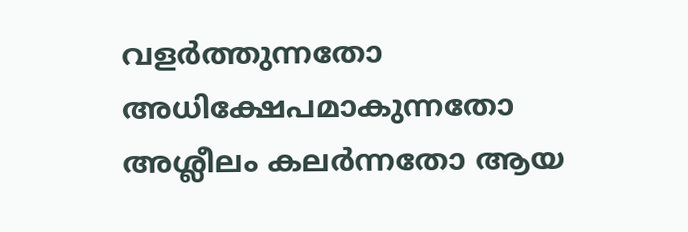വളർത്തുന്നതോ അധിക്ഷേപമാകുന്നതോ അശ്ലീലം കലർന്നതോ ആയ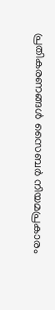പ്രതികരണങ്ങൾ സൈബർ നിയമപ്രകാരം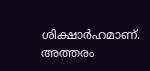ശിക്ഷാർഹമാണ്. അത്തരം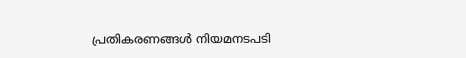പ്രതികരണങ്ങൾ നിയമനടപടി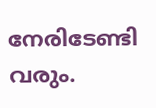നേരിടേണ്ടി വരും.